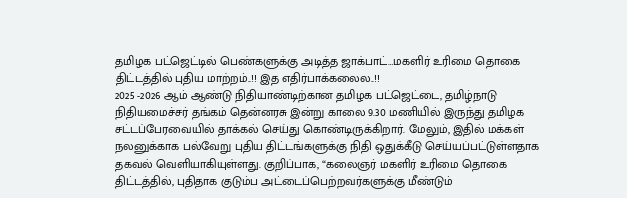தமிழக பட்ஜெட்டில் பெண்களுக்கு அடித்த ஜாக்பாட்…மகளிர் உரிமை தொகை திட்டத்தில் புதிய மாற்றம்..!! இத எதிர்பாக்கலைல..!!
2025 -2026 ஆம் ஆண்டு நிதியாண்டிற்கான தமிழக பட்ஜெட்டை, தமிழ்நாடு நிதியமைச்சர் தங்கம் தென்னரசு இன்று காலை 9.30 மணியில் இருந்து தமிழக சட்டப்பேரவையில் தாக்கல் செய்து கொண்டிருக்கிறார். மேலும், இதில் மக்கள் நலனுக்காக பல்வேறு புதிய திட்டங்களுக்கு நிதி ஒதுக்கீடு செய்யப்பட்டுள்ளதாக தகவல் வெளியாகியுள்ளது. குறிப்பாக, “கலைஞர் மகளிர் உரிமை தொகை திட்டத்தில், புதிதாக குடும்ப அட்டைப்பெற்றவர்களுக்கு மீண்டும்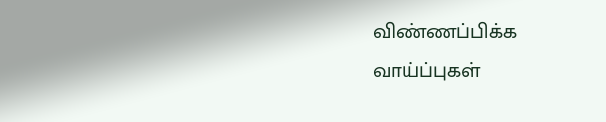விண்ணப்பிக்க வாய்ப்புகள்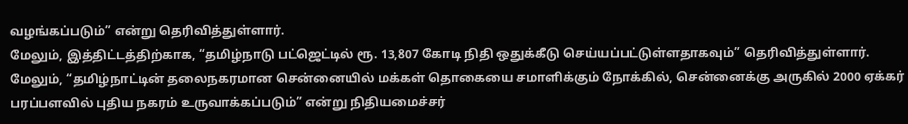வழங்கப்படும்” என்று தெரிவித்துள்ளார்.
மேலும், இத்திட்டத்திற்காக, “தமிழ்நாடு பட்ஜெட்டில் ரூ. 13,807 கோடி நிதி ஒதுக்கீடு செய்யப்பட்டுள்ளதாகவும்” தெரிவித்துள்ளார். மேலும், “தமிழ்நாட்டின் தலைநகரமான சென்னையில் மக்கள் தொகையை சமாளிக்கும் நோக்கில், சென்னைக்கு அருகில் 2000 ஏக்கர் பரப்பளவில் புதிய நகரம் உருவாக்கப்படும்” என்று நிதியமைச்சர்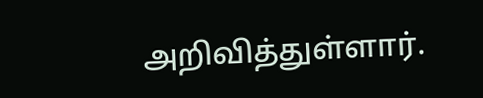அறிவித்துள்ளார்.